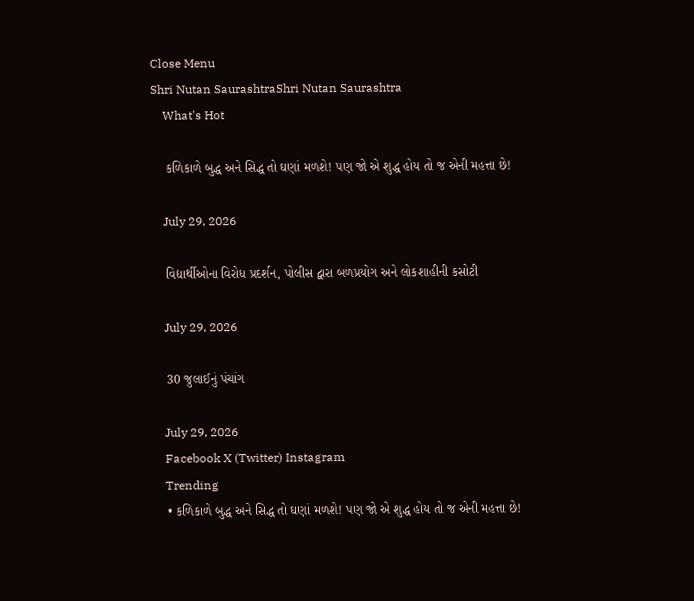Close Menu
Shri Nutan SaurashtraShri Nutan Saurashtra
    What's Hot

    કળિકાળે બુદ્ધ અને સિદ્ધ તો ઘણાં મળશે! પણ જો એ શુદ્ધ હોય તો જ એની મહત્તા છે!

    July 29, 2026

    વિદ્યાર્થીઓના વિરોધ પ્રદર્શન, પોલીસ દ્વારા બળપ્રયોગ અને લોકશાહીની કસોટી

    July 29, 2026

    30 જુલાઈનું પંચાંગ

    July 29, 2026
    Facebook X (Twitter) Instagram
    Trending
    • કળિકાળે બુદ્ધ અને સિદ્ધ તો ઘણાં મળશે! પણ જો એ શુદ્ધ હોય તો જ એની મહત્તા છે!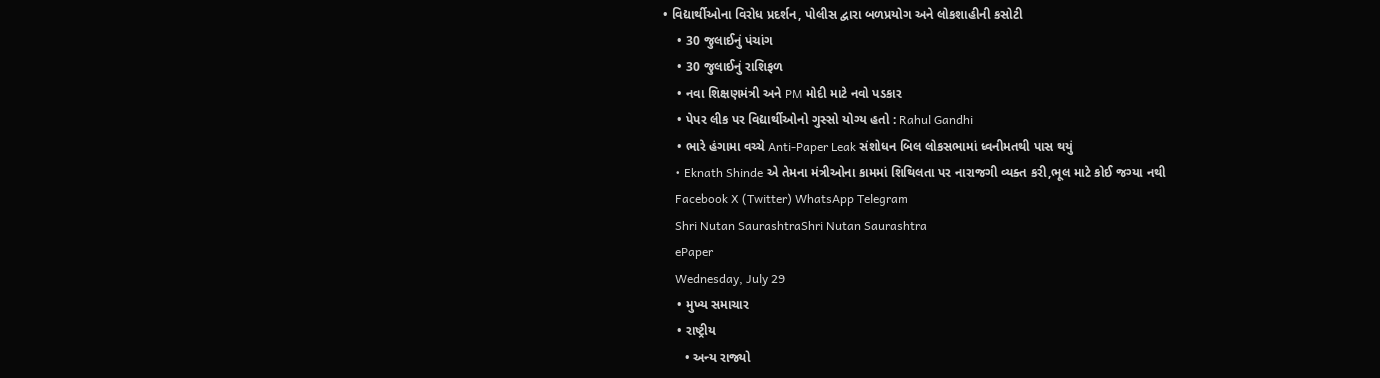• વિદ્યાર્થીઓના વિરોધ પ્રદર્શન, પોલીસ દ્વારા બળપ્રયોગ અને લોકશાહીની કસોટી
    • 30 જુલાઈનું પંચાંગ
    • 30 જુલાઈનું રાશિફળ
    • નવા શિક્ષણમંત્રી અને PM મોદી માટે નવો પડકાર
    • પેપર લીક પર વિદ્યાર્થીઓનો ગુસ્સો યોગ્ય હતો : Rahul Gandhi
    • ભારે હંગામા વચ્ચે Anti-Paper Leak સંશોધન બિલ લોકસભામાં ધ્વનીમતથી પાસ થયું
    • Eknath Shinde એ તેમના મંત્રીઓના કામમાં શિથિલતા પર નારાજગી વ્યક્ત કરી,ભૂલ માટે કોઈ જગ્યા નથી
    Facebook X (Twitter) WhatsApp Telegram
    Shri Nutan SaurashtraShri Nutan Saurashtra
    ePaper
    Wednesday, July 29
    • મુખ્ય સમાચાર
    • રાષ્ટ્રીય
      • અન્ય રાજ્યો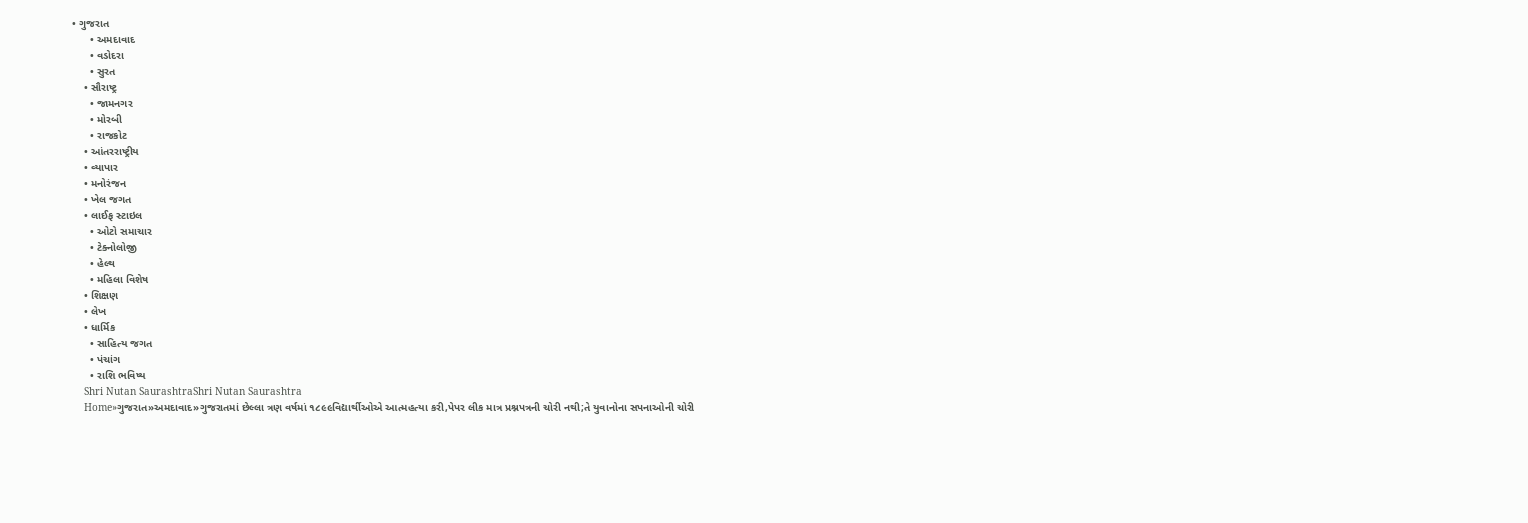• ગુજરાત
      • અમદાવાદ
      • વડોદરા
      • સુરત
    • સૌરાષ્ટ્ર
      • જામનગર
      • મોરબી
      • રાજકોટ
    • આંતરરાષ્ટ્રીય
    • વ્યાપાર
    • મનોરંજન
    • ખેલ જગત
    • લાઈફ સ્ટાઇલ
      • ઓટો સમાચાર
      • ટેક્નોલોજી
      • હેલ્થ
      • મહિલા વિશેષ
    • શિક્ષણ
    • લેખ
    • ધાર્મિક
      • સાહિત્ય જગત
      • પંચાંગ
      • રાશિ ભવિષ્ય
    Shri Nutan SaurashtraShri Nutan Saurashtra
    Home»ગુજરાત»અમદાવાદ»ગુજરાતમાં છેલ્લા ત્રણ વર્ષમાં ૧૮૯૯વિદ્યાર્થીઓએ આત્મહત્યા કરી,પેપર લીક માત્ર પ્રશ્નપત્રની ચોરી નથી;તે યુવાનોના સપનાઓની ચોરી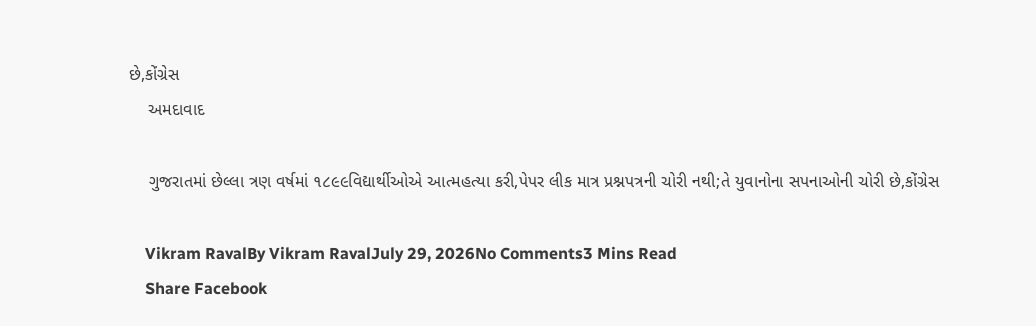છે,કોંગ્રેસ
    અમદાવાદ

    ગુજરાતમાં છેલ્લા ત્રણ વર્ષમાં ૧૮૯૯વિદ્યાર્થીઓએ આત્મહત્યા કરી,પેપર લીક માત્ર પ્રશ્નપત્રની ચોરી નથી;તે યુવાનોના સપનાઓની ચોરી છે,કોંગ્રેસ

    Vikram RavalBy Vikram RavalJuly 29, 2026No Comments3 Mins Read
    Share Facebook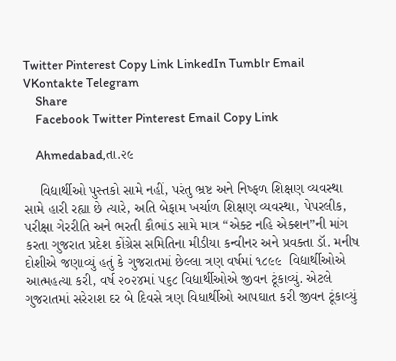Twitter Pinterest Copy Link LinkedIn Tumblr Email VKontakte Telegram
    Share
    Facebook Twitter Pinterest Email Copy Link

    Ahmedabad,તા.૨૯

    વિદ્યાર્થીઓ પુસ્તકો સામે નહીં, પરંતુ ભ્રષ્ટ અને નિષ્ફળ શિક્ષણ વ્યવસ્થા સામે હારી રહ્યા છે ત્યારે, અતિ બેફામ ખર્ચાળ શિક્ષણ વ્યવસ્થા, પેપરલીક, પરીક્ષા ગેરરીતિ અને ભરતી કૌભાંડ સામે માત્ર “એક્ટ નહિ એક્શન”ની માંગ કરતા ગુજરાત પ્રદેશ કોંગ્રેસ સમિતિના મીડીયા કન્વીનર અને પ્રવક્તા ડૉ. મનીષ દોશીએ જણાવ્યું હતું કે ગુજરાતમાં છેલ્લા ત્રણ વર્ષમાં ૧૮૯૯  વિદ્યાર્થીઓએ આત્મહત્યા કરી, વર્ષ ૨૦૨૪માં ૫૬૮ વિદ્યાર્થીઓએ જીવન ટૂંકાવ્યું. એટલે ગુજરાતમાં સરેરાશ દર બે દિવસે ત્રણ વિધાર્થીઓ આપઘાત કરી જીવન ટૂંકાવ્યું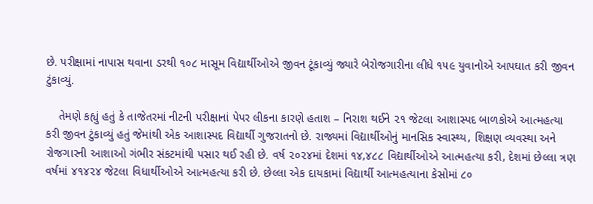છે. પરીક્ષામાં નાપાસ થવાના ડરથી ૧૦૮ માસૂમ વિદ્યાર્થીઓએ જીવન ટૂંકાવ્યું જ્યારે બેરોજગારીના લીધે ૧૫૯ યુવાનોએ આપઘાત કરી જીવન ટુંકાવ્યું.

    તેમણે કહ્યું હતું કે તાજેતરમાં નીટની પરીક્ષાનાં પેપર લીકના કારણે હતાશ – નિરાશ થઈને ૨૧ જેટલા આશાસ્પદ બાળકોએ આત્મહત્યા કરી જીવન ટુંકાવ્યું હતું જેમાંથી એક આશાસ્પદ વિદ્યાર્થી ગુજરાતનો છે. રાજ્યમાં વિદ્યાર્થીઓનું માનસિક સ્વાસ્થ્ય, શિક્ષણ વ્યવસ્થા અને રોજગારની આશાઓ ગંભીર સંકટમાંથી પસાર થઈ રહી છે. વર્ષ ૨૦૨૪માં દેશમાં ૧૪,૪૮૮ વિદ્યાર્થીઓએ આત્મહત્યા કરી, દેશમાં છેલ્લા ત્રણ વર્ષમાં ૪૧૪૨૪ જેટલા વિધાર્થીઓએ આત્મહત્યા કરી છે. છેલ્લા એક દાયકામાં વિદ્યાર્થી આત્મહત્યાના કેસોમાં ૮૦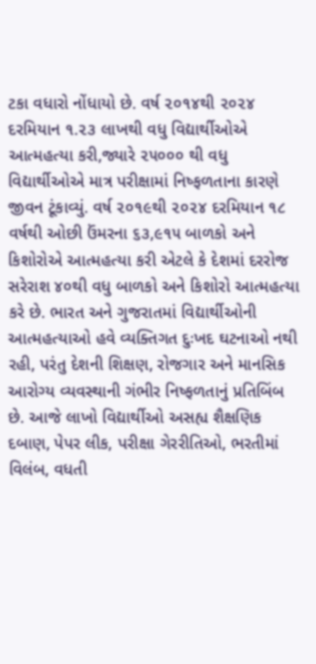ટકા વધારો નોંધાયો છે. વર્ષ ૨૦૧૪થી ૨૦૨૪ દરમિયાન ૧.૨૩ લાખથી વધુ વિદ્યાર્થીઓએ આત્મહત્યા કરી,જ્યારે ૨૫૦૦૦ થી વધુ વિદ્યાર્થીઓએ માત્ર પરીક્ષામાં નિષ્ફળતાના કારણે જીવન ટૂંકાવ્યું. વર્ષ ૨૦૧૯થી ૨૦૨૪ દરમિયાન ૧૮ વર્ષથી ઓછી ઉંમરના ૬૩,૯૧૫ બાળકો અને કિશોરોએ આત્મહત્યા કરી એટલે કે દેશમાં દરરોજ સરેરાશ ૪૦થી વધુ બાળકો અને કિશોરો આત્મહત્યા કરે છે. ભારત અને ગુજરાતમાં વિદ્યાર્થીઓની આત્મહત્યાઓ હવે વ્યક્તિગત દુઃખદ ઘટનાઓ નથી રહી, પરંતુ દેશની શિક્ષણ, રોજગાર અને માનસિક આરોગ્ય વ્યવસ્થાની ગંભીર નિષ્ફળતાનું પ્રતિબિંબ છે. આજે લાખો વિદ્યાર્થીઓ અસહ્ય શૈક્ષણિક દબાણ, પેપર લીક, પરીક્ષા ગેરરીતિઓ, ભરતીમાં વિલંબ, વધતી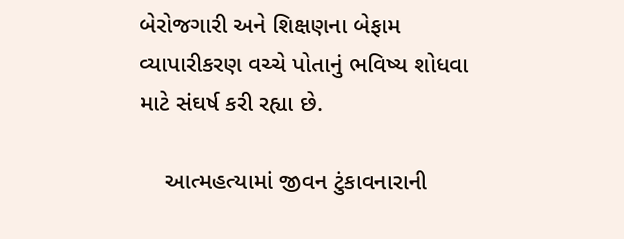બેરોજગારી અને શિક્ષણના બેફામ વ્યાપારીકરણ વચ્ચે પોતાનું ભવિષ્ય શોધવા માટે સંઘર્ષ કરી રહ્યા છે.

    આત્મહત્યામાં જીવન ટુંકાવનારાની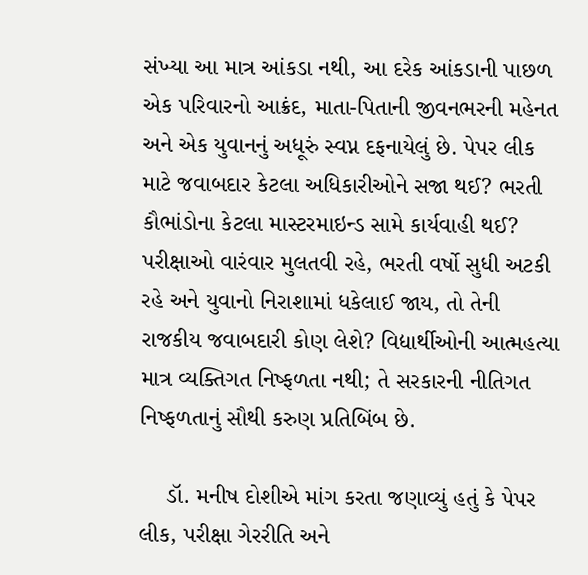સંખ્યા આ માત્ર આંકડા નથી, આ દરેક આંકડાની પાછળ એક પરિવારનો આક્રંદ, માતા-પિતાની જીવનભરની મહેનત અને એક યુવાનનું અધૂરું સ્વપ્ન દફનાયેલું છે. પેપર લીક માટે જવાબદાર કેટલા અધિકારીઓને સજા થઈ? ભરતી કૌભાંડોના કેટલા માસ્ટરમાઇન્ડ સામે કાર્યવાહી થઈ? પરીક્ષાઓ વારંવાર મુલતવી રહે, ભરતી વર્ષો સુધી અટકી રહે અને યુવાનો નિરાશામાં ધકેલાઈ જાય, તો તેની રાજકીય જવાબદારી કોણ લેશે? વિદ્યાર્થીઓની આત્મહત્યા માત્ર વ્યક્તિગત નિષ્ફળતા નથી; તે સરકારની નીતિગત નિષ્ફળતાનું સૌથી કરુણ પ્રતિબિંબ છે.

    ડૉ. મનીષ દોશીએ માંગ કરતા જણાવ્યું હતું કે પેપર લીક, પરીક્ષા ગેરરીતિ અને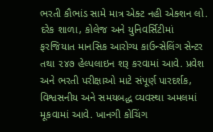ભરતી કૌભાંડ સામે માત્ર એક્ટ નહી એક્શન લો. દરેક શાળા, કોલેજ અને યુનિવર્સિટીમાં ફરજિયાત માનસિક આરોગ્ય કાઉન્સેલિંગ સેન્ટર તથા ૨૪૭ હેલ્પલાઇન શરૂ કરવામાં આવે. પ્રવેશ અને ભરતી પરીક્ષાઓ માટે સંપૂર્ણ પારદર્શક, વિશ્વસનીય અને સમયબદ્ધ વ્યવસ્થા અમલમાં મૂકવામાં આવે. ખાનગી કોચિંગ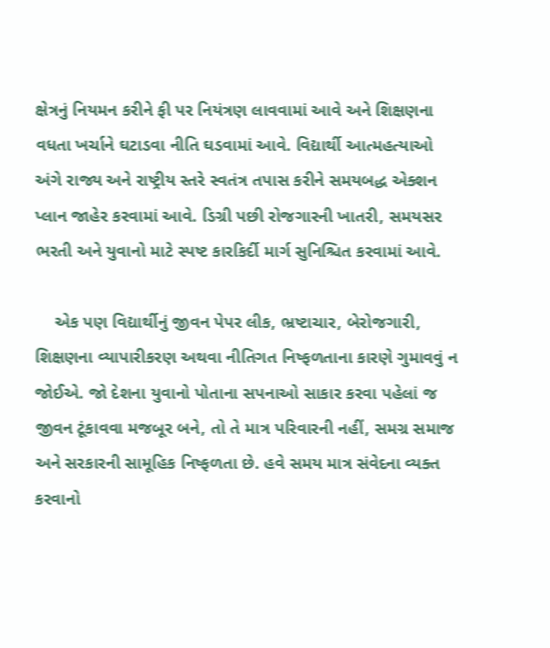ક્ષેત્રનું નિયમન કરીને ફી પર નિયંત્રણ લાવવામાં આવે અને શિક્ષણના વધતા ખર્ચાને ઘટાડવા નીતિ ઘડવામાં આવે. વિદ્યાર્થી આત્મહત્યાઓ અંગે રાજ્ય અને રાષ્ટ્રીય સ્તરે સ્વતંત્ર તપાસ કરીને સમયબદ્ધ એક્શન પ્લાન જાહેર કરવામાં આવે. ડિગ્રી પછી રોજગારની ખાતરી, સમયસર ભરતી અને યુવાનો માટે સ્પષ્ટ કારકિર્દી માર્ગ સુનિશ્ચિત કરવામાં આવે.

    એક પણ વિદ્યાર્થીનું જીવન પેપર લીક, ભ્રષ્ટાચાર, બેરોજગારી, શિક્ષણના વ્યાપારીકરણ અથવા નીતિગત નિષ્ફળતાના કારણે ગુમાવવું ન જોઈએ. જો દેશના યુવાનો પોતાના સપનાઓ સાકાર કરવા પહેલાં જ જીવન ટૂંકાવવા મજબૂર બને, તો તે માત્ર પરિવારની નહીં, સમગ્ર સમાજ અને સરકારની સામૂહિક નિષ્ફળતા છે. હવે સમય માત્ર સંવેદના વ્યક્ત કરવાનો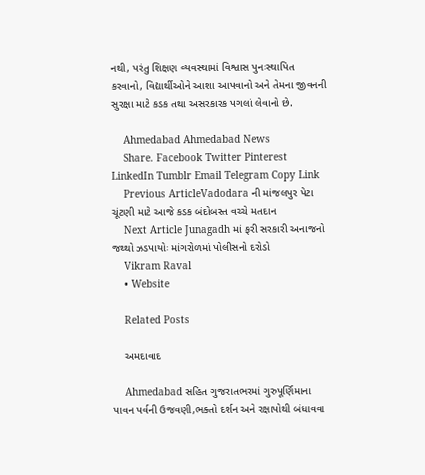નથી, પરંતુ શિક્ષણ વ્યવસ્થામાં વિશ્વાસ પુનઃસ્થાપિત કરવાનો, વિદ્યાર્થીઓને આશા આપવાનો અને તેમના જીવનની સુરક્ષા માટે કડક તથા અસરકારક પગલાં લેવાનો છે.

    Ahmedabad Ahmedabad News
    Share. Facebook Twitter Pinterest LinkedIn Tumblr Email Telegram Copy Link
    Previous ArticleVadodara ની માંજલપુર પેટા ચૂંટણી માટે આજે કડક બંદોબસ્ત વચ્ચે મતદાન
    Next Article Junagadh માં ફરી સરકારી અનાજનો જથ્થો ઝડપાયોઃ માંગરોળમાં પોલીસનો દરોડો
    Vikram Raval
    • Website

    Related Posts

    અમદાવાદ

    Ahmedabad સહિત ગુજરાતભરમાં ગુરુપૂર્ણિમાના પાવન પર્વની ઉજવણી,ભક્તો દર્શન અને રક્ષાપોથી બંધાવવા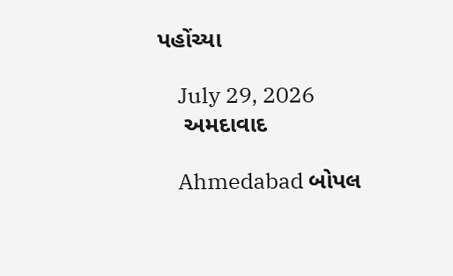પહોંચ્યા

    July 29, 2026
    અમદાવાદ

    Ahmedabad બોપલ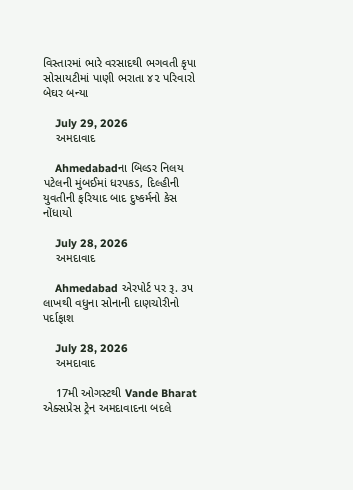વિસ્તારમાં ભારે વરસાદથી ભગવતી કૃપા સોસાયટીમાં પાણી ભરાતા ૪૨ પરિવારો બેઘર બન્યા

    July 29, 2026
    અમદાવાદ

    Ahmedabadના બિલ્ડર નિલય પટેલની મુંબઈમાં ધરપકડ, દિલ્હીની યુવતીની ફરિયાદ બાદ દુષ્કર્મનો કેસ નોંધાયો

    July 28, 2026
    અમદાવાદ

    Ahmedabad એરપોર્ટ પર રૂ. ૩૫ લાખથી વધુના સોનાની દાણચોરીનો પર્દાફાશ

    July 28, 2026
    અમદાવાદ

    17મી ઓગસ્ટથી Vande Bharat એક્સપ્રેસ ટ્રેન અમદાવાદના બદલે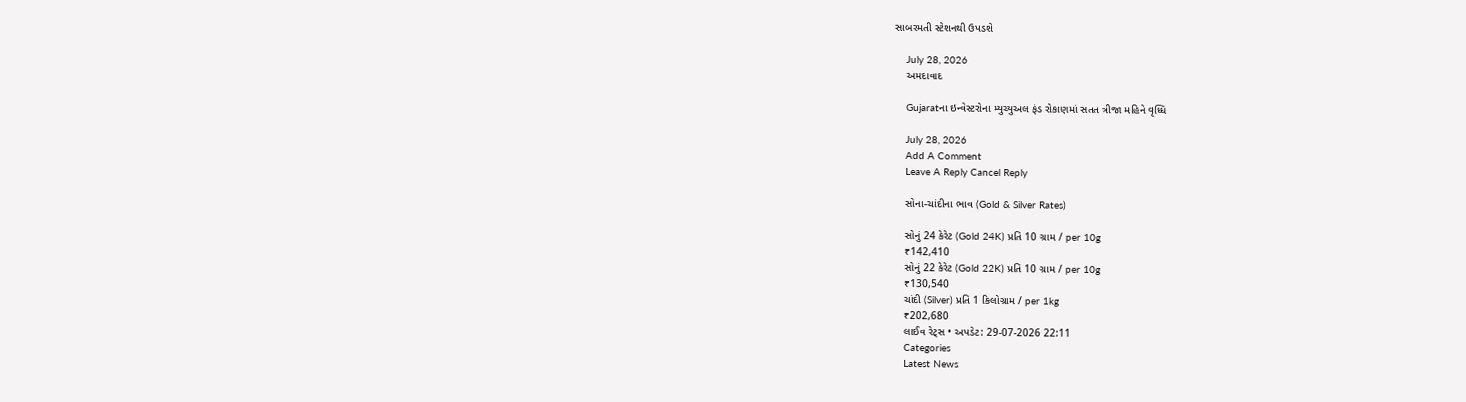સાબરમતી સ્ટેશનથી ઉપડશે

    July 28, 2026
    અમદાવાદ

    Gujaratના ઇન્વેસ્ટરોના મ્યુચ્યુઅલ ફંડ રોકાણમાં સતત ત્રીજા મહિને વૃધ્ધિ

    July 28, 2026
    Add A Comment
    Leave A Reply Cancel Reply

    સોના-ચાંદીના ભાવ (Gold & Silver Rates)

    સોનું 24 કેરેટ (Gold 24K) પ્રતિ 10 ગ્રામ / per 10g
    ₹142,410
    સોનું 22 કેરેટ (Gold 22K) પ્રતિ 10 ગ્રામ / per 10g
    ₹130,540
    ચાંદી (Silver) પ્રતિ 1 કિલોગ્રામ / per 1kg
    ₹202,680
    લાઈવ રેટ્સ • અપડેટ: 29-07-2026 22:11
    Categories
    Latest News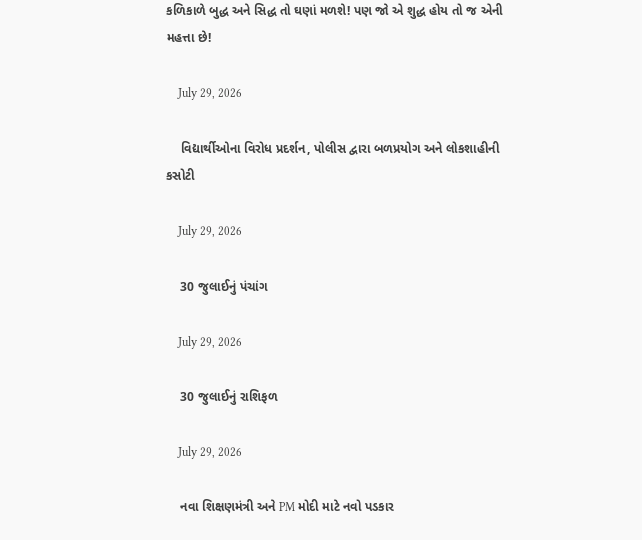કળિકાળે બુદ્ધ અને સિદ્ધ તો ઘણાં મળશે! પણ જો એ શુદ્ધ હોય તો જ એની મહત્તા છે!

    July 29, 2026

    વિદ્યાર્થીઓના વિરોધ પ્રદર્શન, પોલીસ દ્વારા બળપ્રયોગ અને લોકશાહીની કસોટી

    July 29, 2026

    30 જુલાઈનું પંચાંગ

    July 29, 2026

    30 જુલાઈનું રાશિફળ

    July 29, 2026

    નવા શિક્ષણમંત્રી અને PM મોદી માટે નવો પડકાર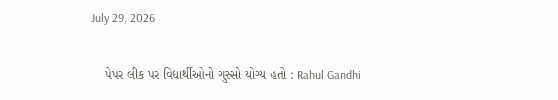July 29, 2026

    પેપર લીક પર વિદ્યાર્થીઓનો ગુસ્સો યોગ્ય હતો : Rahul Gandhi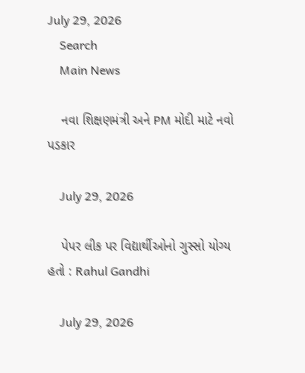July 29, 2026
    Search
    Main News

    નવા શિક્ષણમંત્રી અને PM મોદી માટે નવો પડકાર

    July 29, 2026

    પેપર લીક પર વિદ્યાર્થીઓનો ગુસ્સો યોગ્ય હતો : Rahul Gandhi

    July 29, 2026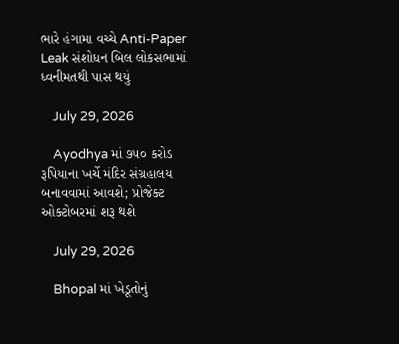ભારે હંગામા વચ્ચે Anti-Paper Leak સંશોધન બિલ લોકસભામાં ધ્વનીમતથી પાસ થયું

    July 29, 2026

    Ayodhya માં ૭૫૦ કરોડ રૂપિયાના ખર્ચે મંદિર સંગ્રહાલય બનાવવામાં આવશે; પ્રોજેક્ટ ઓક્ટોબરમાં શરૂ થશે

    July 29, 2026

    Bhopal માં ખેડૂતોનું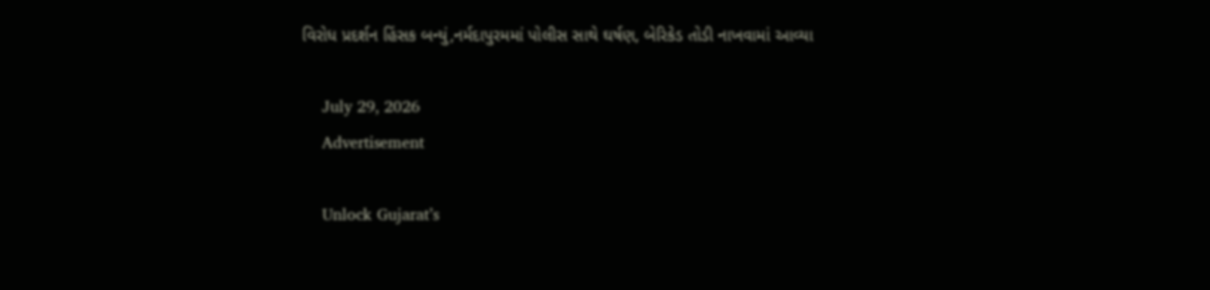વિરોધ પ્રદર્શન હિંસક બન્યું,નર્મદાપુરમમાં પોલીસ સાથે ઘર્ષણ, બેરિકેડ તોડી નાખવામાં આવ્યા

    July 29, 2026
    Advertisement

    Unlock Gujarat’s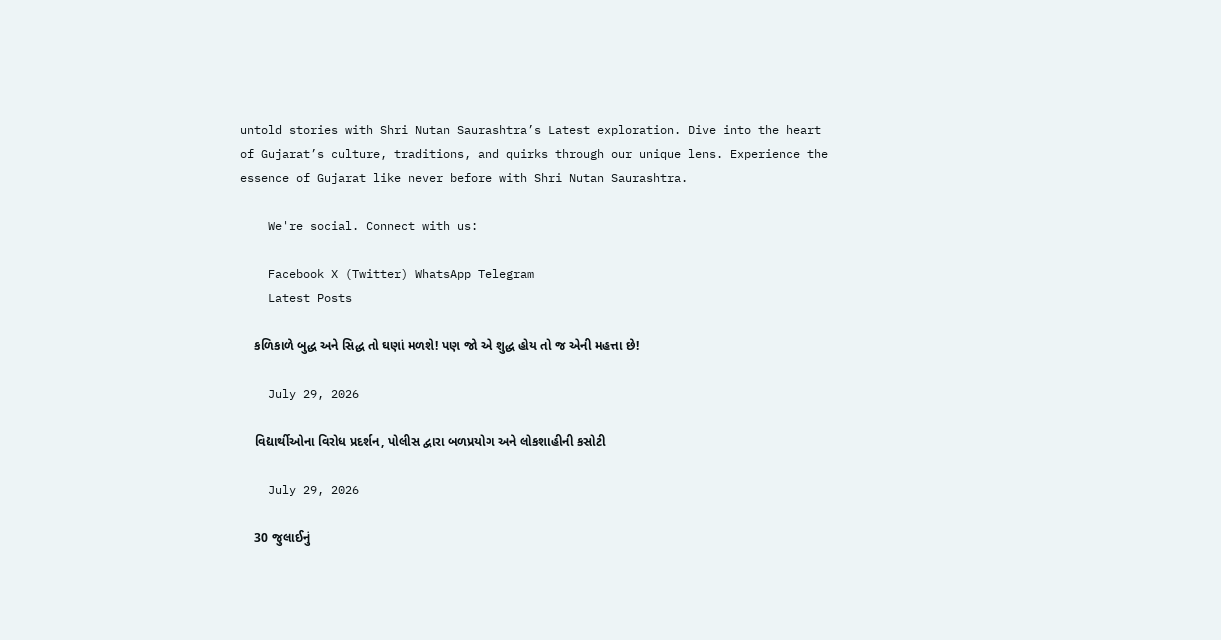untold stories with Shri Nutan Saurashtra’s Latest exploration. Dive into the heart of Gujarat’s culture, traditions, and quirks through our unique lens. Experience the essence of Gujarat like never before with Shri Nutan Saurashtra.

    We're social. Connect with us:

    Facebook X (Twitter) WhatsApp Telegram
    Latest Posts

    કળિકાળે બુદ્ધ અને સિદ્ધ તો ઘણાં મળશે! પણ જો એ શુદ્ધ હોય તો જ એની મહત્તા છે!

    July 29, 2026

    વિદ્યાર્થીઓના વિરોધ પ્રદર્શન, પોલીસ દ્વારા બળપ્રયોગ અને લોકશાહીની કસોટી

    July 29, 2026

    30 જુલાઈનું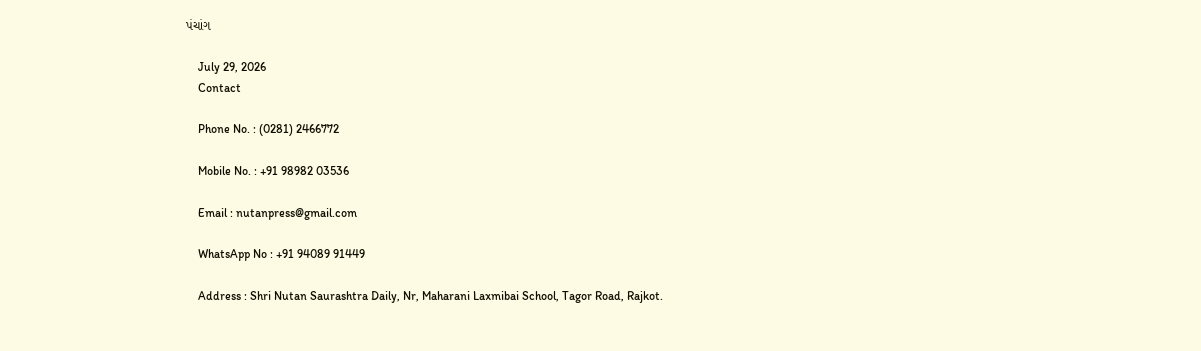પંચાંગ

    July 29, 2026
    Contact

    Phone No. : (0281) 2466772

    Mobile No. : +91 98982 03536

    Email : nutanpress@gmail.com

    WhatsApp No : +91 94089 91449

    Address : Shri Nutan Saurashtra Daily, Nr, Maharani Laxmibai School, Tagor Road, Rajkot.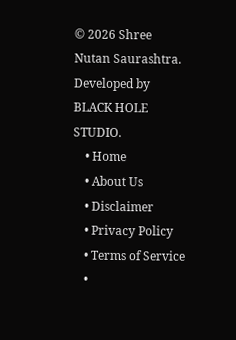© 2026 Shree Nutan Saurashtra. Developed by BLACK HOLE STUDIO.
    • Home
    • About Us
    • Disclaimer
    • Privacy Policy
    • Terms of Service
    •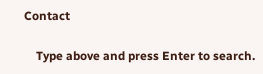Contact

    Type above and press Enter to search.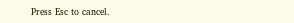Press Esc to cancel.